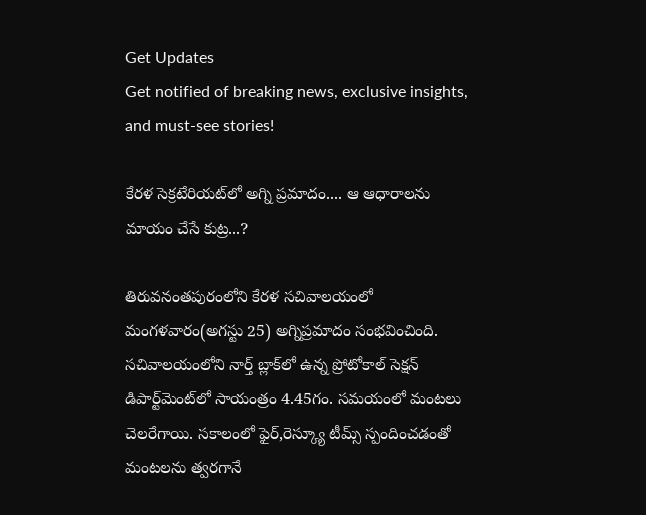Get Updates
Get notified of breaking news, exclusive insights, and must-see stories!

కేరళ సెక్రటేరియట్‌లో అగ్ని ప్రమాదం.... ఆ ఆధారాలను మాయం చేసే కుట్ర...?

తిరువనంతపురంలోని కేరళ సచివాలయంలో మంగళవారం(అగస్టు 25) అగ్నిప్రమాదం సంభవించింది. సచివాలయంలోని నార్త్ బ్లాక్‌లో ఉన్న ప్రోటోకాల్ సెక్షన్ డిపార్ట్‌మెంట్‌లో సాయంత్రం 4.45గం. సమయంలో మంటలు చెలరేగాయి. సకాలంలో ఫైర్,రెస్క్యూ టీమ్స్ స్పందించడంతో మంటలను త్వరగానే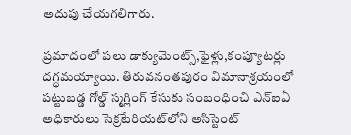అదుపు చేయగలిగారు.

ప్రమాదంలో పలు డాక్యుమెంట్స్,ఫైళ్లు,కంప్యూటర్లు దగ్ధమయ్యాయి. తిరువనంతపురం విమానాశ్రయంలో పట్టుబడ్డ గోల్డ్ స్మగ్లింగ్‌ కేసుకు సంబంధించి ఎన్ఐఏ అధికారులు సెక్రటేరియట్‌లోని అసిస్టెంట్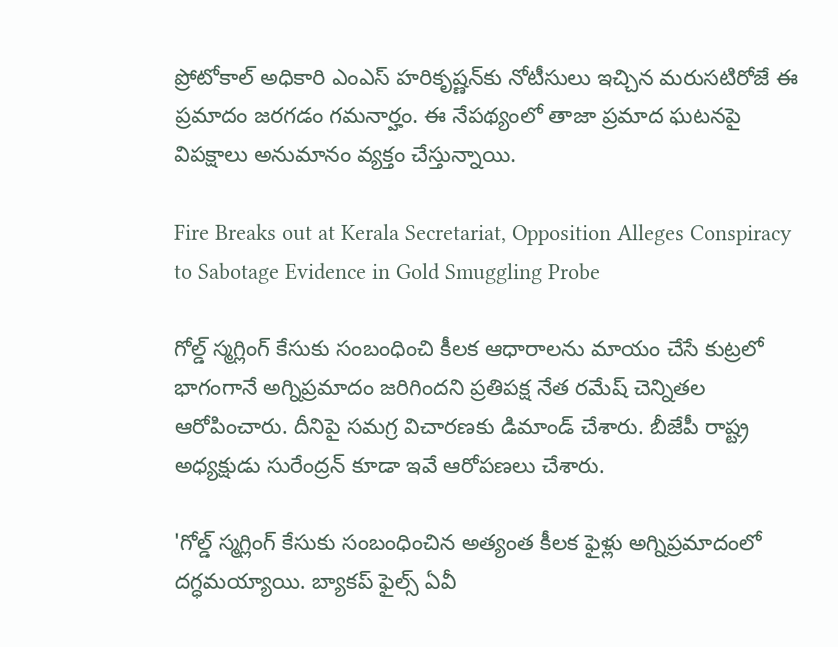ప్రోటోకాల్ అధికారి ఎంఎస్ హరికృష్ణన్‌కు నోటీసులు ఇచ్చిన మరుసటిరోజే ఈ ప్రమాదం జరగడం గమనార్హం. ఈ నేపథ్యంలో తాజా ప్రమాద ఘటనపై విపక్షాలు అనుమానం వ్యక్తం చేస్తున్నాయి.

Fire Breaks out at Kerala Secretariat, Opposition Alleges Conspiracy to Sabotage Evidence in Gold Smuggling Probe

గోల్డ్ స్మగ్లింగ్ కేసుకు సంబంధించి కీలక ఆధారాలను మాయం చేసే కుట్రలో భాగంగానే అగ్నిప్రమాదం జరిగిందని ప్రతిపక్ష నేత రమేష్ చెన్నితల ఆరోపించారు. దీనిపై సమగ్ర విచారణకు డిమాండ్ చేశారు. బీజేపీ రాష్ట్ర అధ్యక్షుడు సురేంద్రన్ కూడా ఇవే ఆరోపణలు చేశారు.

'గోల్డ్ స్మగ్లింగ్ కేసుకు సంబంధించిన అత్యంత కీలక ఫైళ్లు అగ్నిప్రమాదంలో దగ్ధమయ్యాయి. బ్యాకప్ ఫైల్స్ ఏవీ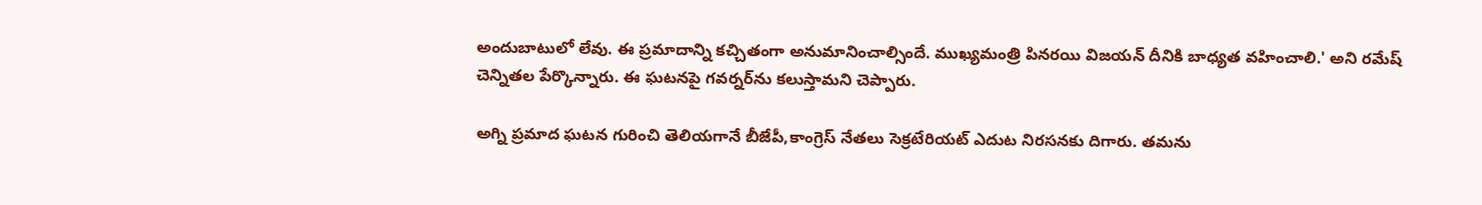అందుబాటులో లేవు. ఈ ప్రమాదాన్ని కచ్చితంగా అనుమానించాల్సిందే. ముఖ్యమంత్రి పినరయి విజయన్ దీనికి బాధ్యత వహించాలి.' అని రమేష్ చెన్నితల పేర్కొన్నారు. ఈ ఘటనపై గవర్నర్‌ను కలుస్తామని చెప్పారు.

అగ్ని ప్రమాద ఘటన గురించి తెలియగానే బీజేపీ,కాంగ్రెస్ నేతలు సెక్రటేరియట్‌ ఎదుట నిరసనకు దిగారు. తమను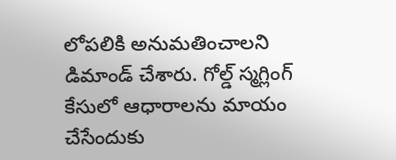లోపలికి అనుమతించాలని డిమాండ్ చేశారు. గోల్డ్ స్మగ్లింగ్ కేసులో ఆధారాలను మాయం చేసేందుకు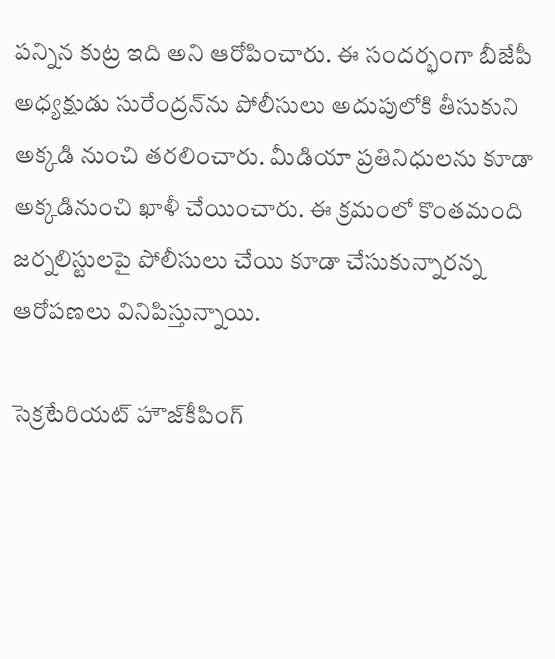పన్నిన కుట్ర ఇది అని ఆరోపించారు. ఈ సందర్భంగా బీజేపీ అధ్యక్షుడు సురేంద్రన్‌ను పోలీసులు అదుపులోకి తీసుకుని అక్కడి నుంచి తరలించారు. మీడియా ప్రతినిధులను కూడా అక్కడినుంచి ఖాళీ చేయించారు. ఈ క్రమంలో కొంతమంది జర్నలిస్టులపై పోలీసులు చేయి కూడా చేసుకున్నారన్న ఆరోపణలు వినిపిస్తున్నాయి.

సెక్రటేరియట్ హౌజ్‌కీపింగ్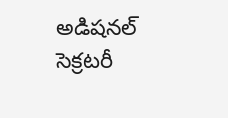అడిషనల్ సెక్రటరీ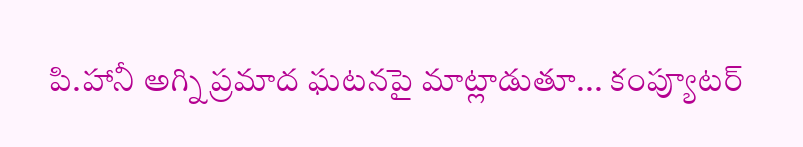పి.హానీ అగ్ని ప్రమాద ఘటనపై మాట్లాడుతూ... కంప్యూటర్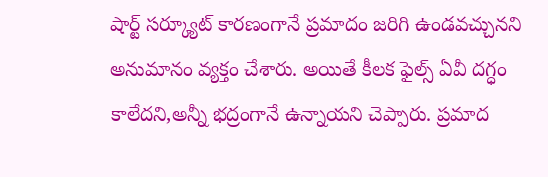షార్ట్ సర్క్యూట్ కారణంగానే ప్రమాదం జరిగి ఉండవచ్చునని అనుమానం వ్యక్తం చేశారు. అయితే కీలక ఫైల్స్ ఏవీ దగ్ధం కాలేదని,అన్నీ భద్రంగానే ఉన్నాయని చెప్పారు. ప్రమాద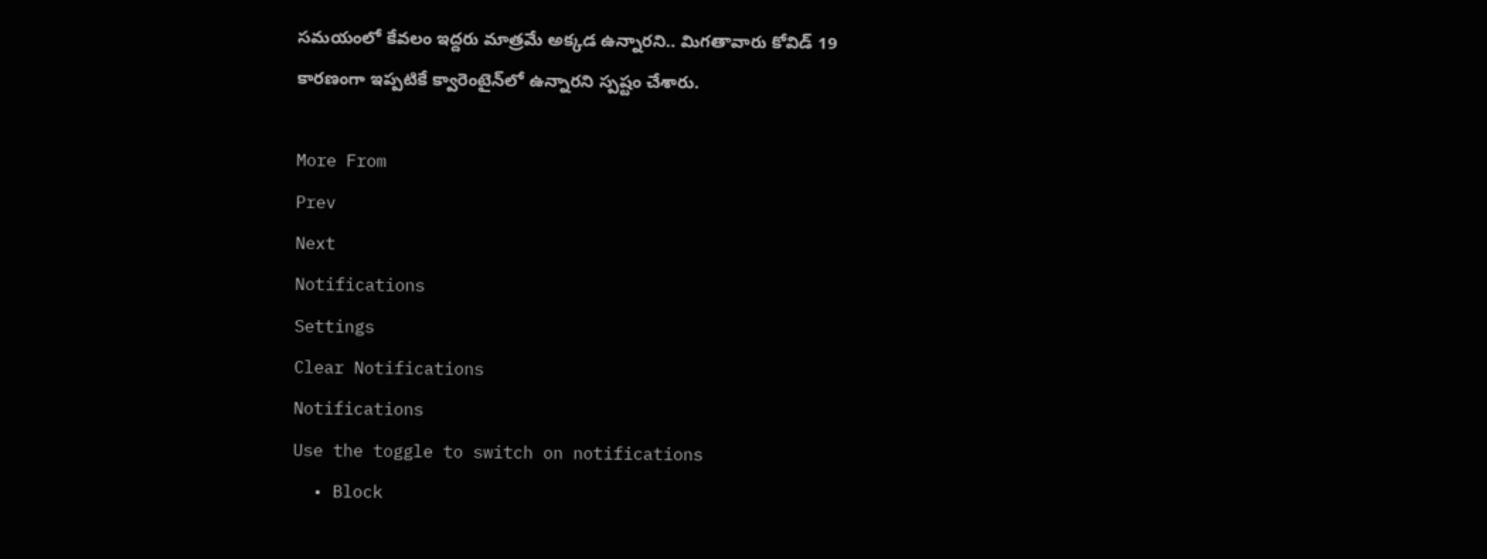సమయంలో కేవలం ఇద్దరు మాత్రమే అక్కడ ఉన్నారని.. మిగతావారు కోవిడ్ 19 కారణంగా ఇప్పటికే క్వారెంటైన్‌లో ఉన్నారని స్పష్టం చేశారు.

More From
Prev
Next
Notifications
Settings
Clear Notifications
Notifications
Use the toggle to switch on notifications
  • Block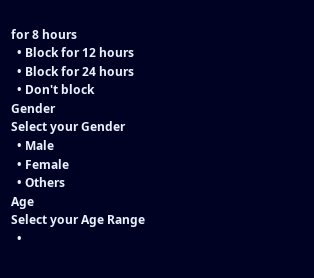for 8 hours
  • Block for 12 hours
  • Block for 24 hours
  • Don't block
Gender
Select your Gender
  • Male
  • Female
  • Others
Age
Select your Age Range
  •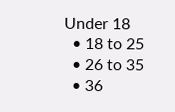Under 18
  • 18 to 25
  • 26 to 35
  • 36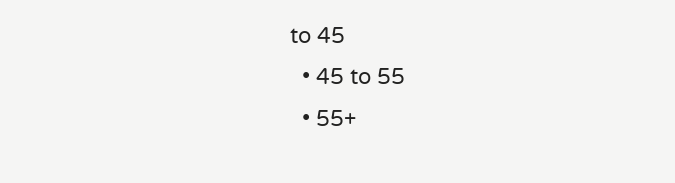to 45
  • 45 to 55
  • 55+